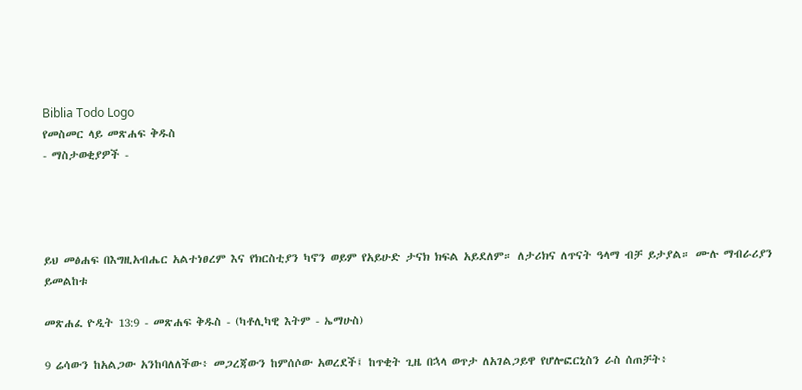Biblia Todo Logo
የመስመር ላይ መጽሐፍ ቅዱስ
- ማስታወቂያዎች -




ይህ መፅሐፍ በእግዚአብሔር አልተነፀረም እና የክርስቲያን ካኖን ወይም የአይሁድ ታናክ ክፍል አይደለም። ለታሪክና ለጥናት ዓላማ ብቻ ይታያል። ሙሉ ማብራሪያን ይመልከቱ

መጽሐፈ ዮዲት 13:9 - መጽሐፍ ቅዱስ - (ካቶሊካዊ እትም - ኤማሁስ)

9 ሬሳውን ከአልጋው አንከባለለችው፥ መጋረጃውን ከምሰሶው አወረደች፤ ከጥቂት ጊዜ በኋላ ወጥታ ለአገልጋይዋ የሆሎፎርኒስን ራስ ሰጠቻት፥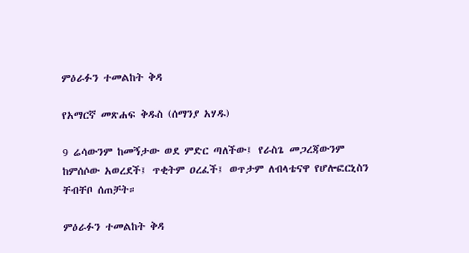ምዕራፉን ተመልከት ቅዳ

የአማርኛ መጽሐፍ ቅዱስ (ሰማንያ አሃዱ)

9 ሬሳውንም ከመኝታው ወደ ምድር ጣለችው፤ የራስጌ መጋረጃውንም ከምሰሶው አወረደች፤ ጥቂትም ዐረፈች፤ ወጥታም ለብላቴናዋ የሆሎፎርኒስን ቸብቸቦ ሰጠቻት።

ምዕራፉን ተመልከት ቅዳ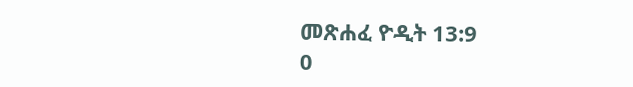መጽሐፈ ዮዲት 13:9
0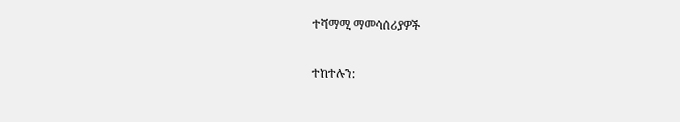ተሻማሚ ማመሳሰሪያዎች

ተከተሉን: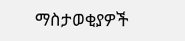ማስታወቂያዎች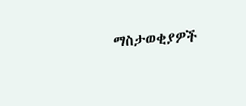ማስታወቂያዎች